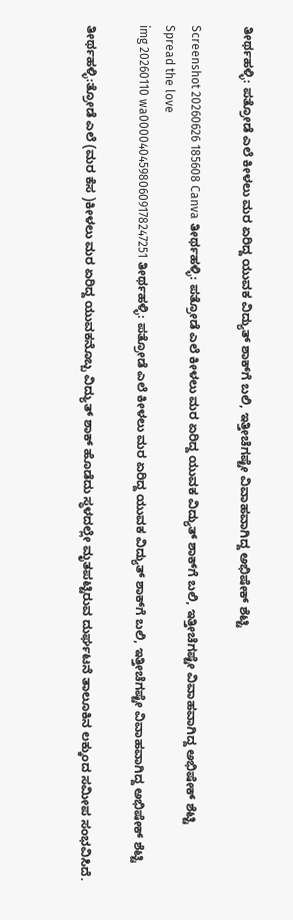ತೀರ್ಥಹಳ್ಳಿ: ಪತ್ರೋಡೆ ಎಲೆ ಕೀಳಲು ಮರ ಏರಿದ್ದ ಯುವಕ ವಿದ್ಯುತ್ ಶಾಕ್‌ಗೆ ಬಲಿ, ಇತ್ತೀಚೆಗಷ್ಟೇ ವಿವಾಹವಾಗಿದ್ದ ಅಭಿಷೇಕ್ ಶೆಟ್ಟಿ

Screenshot 20260626 185608 Canva ತೀರ್ಥಹಳ್ಳಿ: ಪತ್ರೋಡೆ ಎಲೆ ಕೀಳಲು ಮರ ಏರಿದ್ದ ಯುವಕ ವಿದ್ಯುತ್ ಶಾಕ್‌ಗೆ ಬಲಿ, ಇತ್ತೀಚೆಗಷ್ಟೇ ವಿವಾಹವಾಗಿದ್ದ ಅಭಿಷೇಕ್ ಶೆಟ್ಟಿ
Spread the love
img 20260110 wa00004045980609178247251 ತೀರ್ಥಹಳ್ಳಿ: ಪತ್ರೋಡೆ ಎಲೆ ಕೀಳಲು ಮರ ಏರಿದ್ದ ಯುವಕ ವಿದ್ಯುತ್ ಶಾಕ್‌ಗೆ ಬಲಿ, ಇತ್ತೀಚೆಗಷ್ಟೇ ವಿವಾಹವಾಗಿದ್ದ ಅಭಿಷೇಕ್ ಶೆಟ್ಟಿ

ತೀರ್ಥಹಳ್ಳಿ:ತ್ರೋಡೆ ಎಲೆ (ಮರ ಕೆಸ )ಕೀಳಲು ಮರ ಏರಿದ್ದ ಯುವಕನೊಬ್ಬ ವಿದ್ಯುತ್ ಶಾಕ್ ಹೊಡೆದು ಸ್ಥಳದಲ್ಲೇ ಮೃತಪಟ್ಟಿರುವ ದುರ್ಘಟನೆ ತಾಲೂಕಿನ ಲಕ್ಕುಂದ ಸಮೀಪ ಸಂಭವಿಸಿದೆ.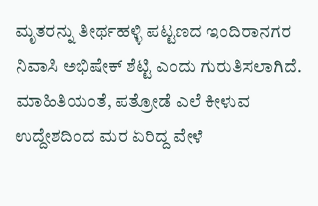ಮೃತರನ್ನು ತೀರ್ಥಹಳ್ಳಿ ಪಟ್ಟಣದ ಇಂದಿರಾನಗರ ನಿವಾಸಿ ಅಭಿಷೇಕ್ ಶೆಟ್ಟಿ ಎಂದು ಗುರುತಿಸಲಾಗಿದೆ.
ಮಾಹಿತಿಯಂತೆ, ಪತ್ರೋಡೆ ಎಲೆ ಕೀಳುವ ಉದ್ದೇಶದಿಂದ ಮರ ಏರಿದ್ದ ವೇಳೆ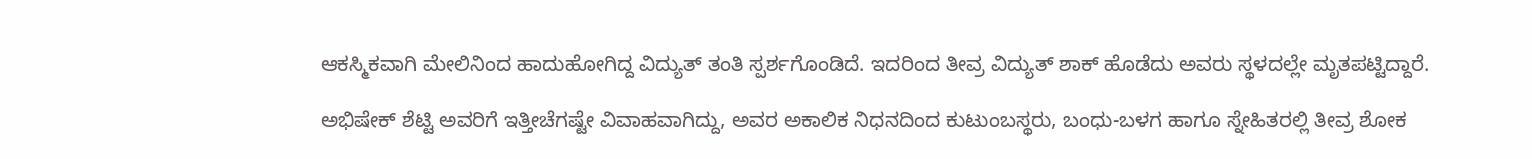ಆಕಸ್ಮಿಕವಾಗಿ ಮೇಲಿನಿಂದ ಹಾದುಹೋಗಿದ್ದ ವಿದ್ಯುತ್ ತಂತಿ ಸ್ಪರ್ಶಗೊಂಡಿದೆ. ಇದರಿಂದ ತೀವ್ರ ವಿದ್ಯುತ್ ಶಾಕ್ ಹೊಡೆದು ಅವರು ಸ್ಥಳದಲ್ಲೇ ಮೃತಪಟ್ಟಿದ್ದಾರೆ.

ಅಭಿಷೇಕ್ ಶೆಟ್ಟಿ ಅವರಿಗೆ ಇತ್ತೀಚೆಗಷ್ಟೇ ವಿವಾಹವಾಗಿದ್ದು, ಅವರ ಅಕಾಲಿಕ ನಿಧನದಿಂದ ಕುಟುಂಬಸ್ಥರು, ಬಂಧು-ಬಳಗ ಹಾಗೂ ಸ್ನೇಹಿತರಲ್ಲಿ ತೀವ್ರ ಶೋಕ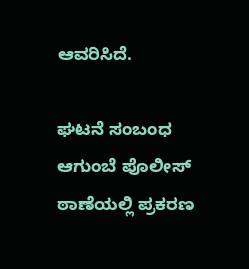ಆವರಿಸಿದೆ.

ಘಟನೆ ಸಂಬಂಧ ಆಗುಂಬೆ ಪೊಲೀಸ್ ಠಾಣೆಯಲ್ಲಿ ಪ್ರಕರಣ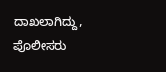ದಾಖಲಾಗಿದ್ದು, ಪೊಲೀಸರು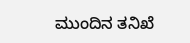ಮುಂದಿನ ತನಿಖೆ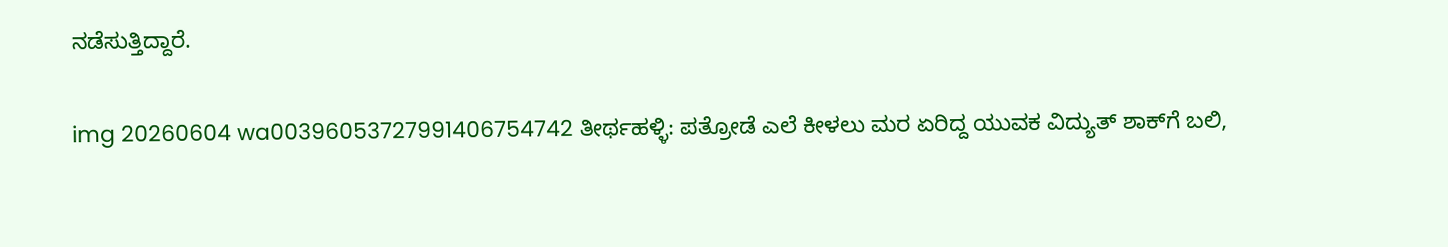ನಡೆಸುತ್ತಿದ್ದಾರೆ.

img 20260604 wa00396053727991406754742 ತೀರ್ಥಹಳ್ಳಿ: ಪತ್ರೋಡೆ ಎಲೆ ಕೀಳಲು ಮರ ಏರಿದ್ದ ಯುವಕ ವಿದ್ಯುತ್ ಶಾಕ್‌ಗೆ ಬಲಿ,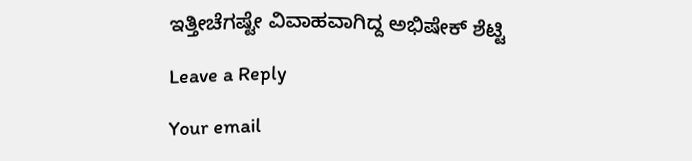ಇತ್ತೀಚೆಗಷ್ಟೇ ವಿವಾಹವಾಗಿದ್ದ ಅಭಿಷೇಕ್ ಶೆಟ್ಟಿ

Leave a Reply

Your email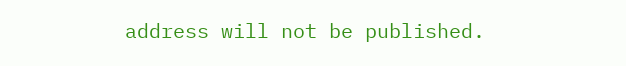address will not be published.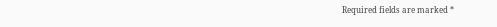Required fields are marked *